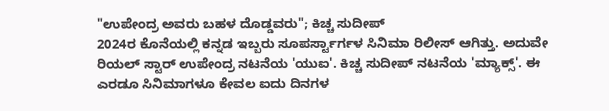"ಉಪೇಂದ್ರ ಅವರು ಬಹಳ ದೊಡ್ಡವರು"; ಕಿಚ್ಚ ಸುದೀಪ್
2024ರ ಕೊನೆಯಲ್ಲಿ ಕನ್ನಡ ಇಬ್ಬರು ಸೂಪರ್ಸ್ಟಾರ್ಗಳ ಸಿನಿಮಾ ರಿಲೀಸ್ ಆಗಿತ್ತು. ಅದುವೇ ರಿಯಲ್ ಸ್ಟಾರ್ ಉಪೇಂದ್ರ ನಟನೆಯ 'ಯುಐ'. ಕಿಚ್ಚ ಸುದೀಪ್ ನಟನೆಯ 'ಮ್ಯಾಕ್ಸ್'. ಈ ಎರಡೂ ಸಿನಿಮಾಗಳೂ ಕೇವಲ ಐದು ದಿನಗಳ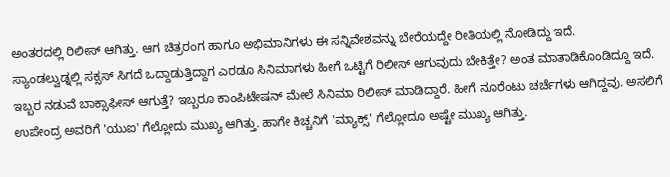ಅಂತರದಲ್ಲಿ ರಿಲೀಸ್ ಆಗಿತ್ತು. ಆಗ ಚಿತ್ರರಂಗ ಹಾಗೂ ಅಭಿಮಾನಿಗಳು ಈ ಸನ್ನಿವೇಶವನ್ನು ಬೇರೆಯದ್ದೇ ರೀತಿಯಲ್ಲಿ ನೋಡಿದ್ದು ಇದೆ.
ಸ್ಯಾಂಡಲ್ವುಡ್ನಲ್ಲಿ ಸಕ್ಸಸ್ ಸಿಗದೆ ಒದ್ದಾಡುತ್ತಿದ್ದಾಗ ಎರಡೂ ಸಿನಿಮಾಗಳು ಹೀಗೆ ಒಟ್ಟಿಗೆ ರಿಲೀಸ್ ಆಗುವುದು ಬೇಕಿತ್ತೇ? ಅಂತ ಮಾತಾಡಿಕೊಂಡಿದ್ದೂ ಇದೆ. ಇಬ್ಬರ ನಡುವೆ ಬಾಕ್ಸಾಫೀಸ್ ಆಗುತ್ತೆ? ಇಬ್ಬರೂ ಕಾಂಪಿಟೇಷನ್ ಮೇಲೆ ಸಿನಿಮಾ ರಿಲೀಸ್ ಮಾಡಿದ್ದಾರೆ. ಹೀಗೆ ನೂರೆಂಟು ಚರ್ಚೆಗಳು ಆಗಿದ್ದವು. ಅಸಲಿಗೆ ಉಪೇಂದ್ರ ಅವರಿಗೆ 'ಯುಐ' ಗೆಲ್ಲೋದು ಮುಖ್ಯ ಆಗಿತ್ತು. ಹಾಗೇ ಕಿಚ್ಚನಿಗೆ 'ಮ್ಯಾಕ್ಸ್' ಗೆಲ್ಲೋದೂ ಅಷ್ಟೇ ಮುಖ್ಯ ಆಗಿತ್ತು.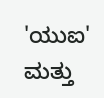'ಯುಐ' ಮತ್ತು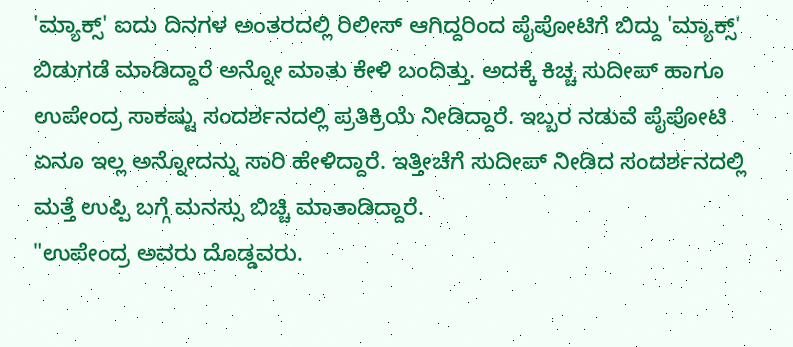'ಮ್ಯಾಕ್ಸ್' ಐದು ದಿನಗಳ ಅಂತರದಲ್ಲಿ ರಿಲೀಸ್ ಆಗಿದ್ದರಿಂದ ಪೈಪೋಟಿಗೆ ಬಿದ್ದು 'ಮ್ಯಾಕ್ಸ್' ಬಿಡುಗಡೆ ಮಾಡಿದ್ದಾರೆ ಅನ್ನೋ ಮಾತು ಕೇಳಿ ಬಂದಿತ್ತು. ಅದಕ್ಕೆ ಕಿಚ್ಚ ಸುದೀಪ್ ಹಾಗೂ ಉಪೇಂದ್ರ ಸಾಕಷ್ಟು ಸಂದರ್ಶನದಲ್ಲಿ ಪ್ರತಿಕ್ರಿಯೆ ನೀಡಿದ್ದಾರೆ. ಇಬ್ಬರ ನಡುವೆ ಪೈಪೋಟಿ ಏನೂ ಇಲ್ಲ ಅನ್ನೋದನ್ನು ಸಾರಿ ಹೇಳಿದ್ದಾರೆ. ಇತ್ತೀಚೆಗೆ ಸುದೀಪ್ ನೀಡಿದ ಸಂದರ್ಶನದಲ್ಲಿ ಮತ್ತೆ ಉಪ್ಪಿ ಬಗ್ಗೆ ಮನಸ್ಸು ಬಿಚ್ಚಿ ಮಾತಾಡಿದ್ದಾರೆ.
"ಉಪೇಂದ್ರ ಅವರು ದೊಡ್ಡವರು.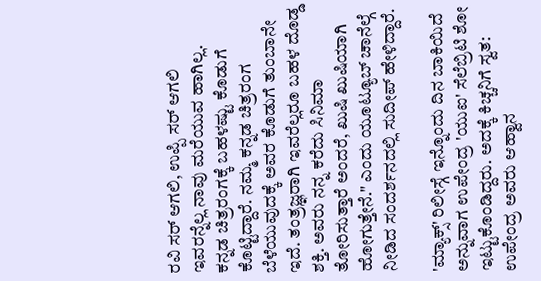ರವಿ ಸರ್ ಆಗಲಿ, ಉಪ್ಪಿ ಸರ್ ಆಗಲಿ ಇವರನ್ನೆಲ್ಲ ನಾವು ಮರೆಯುವ ಹಾಗಿಲ್ಲ. ಕನ್ನಡ ಚಿತ್ರರಂಗಕ್ಕೆ ಬಹಳಷ್ಟು ಕೊಡುಗೆ ಕೊಟ್ಟಿದ್ದಾರೆ. ನಮ್ಮ ಕನ್ನಡ ಚಿತ್ರರಂಗ ಬೆಳೆಯುವುದಕ್ಕೆ ಅವರ ಕೊಡುಗೆ ತುಂಬಾನೇ ಇದೆ. ತಂತ್ರಜ್ಞರಾಗಿ ಇವರೆಲ್ಲರೂ ಬಹಳ ದೊಡ್ಡ ಶಕ್ತಿ. ಅವರು ನನ್ನ ಕರೆದು ಸಿನಿಮಾ ತೋರಿಸುತ್ತಾರೆ ಅಂದರೆ, ಖುಷಿ ಖುಷಿಯಾಗಿ ಹೋಗುತ್ತೇನೆ." ಎಂದು ಯೂಟ್ಯೂಬ್ ಚಾನೆಲ್ಗೆ ನೀಡಿದ ಸಂದರ್ಶನದಲ್ಲಿ ಸುದೀಪ್ ಹೇಳಿದ್ದಾರೆ.

'ಮ್ಯಾಕ್ಸ್' ರಿಲೀಸ್ಗೆ ಇನ್ನೊಂದು ದಿನ ಬಾಕಿಯಿದೆ ಅನ್ನುವಾಗ ಉಪೇಂದ್ರ 'ಯುಐ' ಸೆಲೆಬ್ರಿಟಿ ಶೋ ಇಟ್ಟುಕೊಂಡಿದ್ದರು. ಅದಕ್ಕೆ ಕಿಚ್ಚನಿಗೆ ಸ್ವತ: ಉಪೇಂದ್ರ ಅವರು ಆಹ್ವಾನ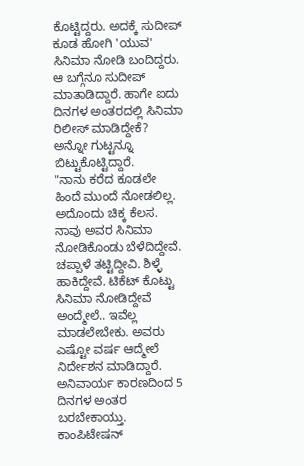ಕೊಟ್ಟಿದ್ದರು. ಅದಕ್ಕೆ ಸುದೀಪ್ ಕೂಡ ಹೋಗಿ 'ಯುವ' ಸಿನಿಮಾ ನೋಡಿ ಬಂದಿದ್ದರು. ಆ ಬಗ್ಗೆನೂ ಸುದೀಪ್ ಮಾತಾಡಿದ್ದಾರೆ. ಹಾಗೇ ಐದು ದಿನಗಳ ಅಂತರದಲ್ಲಿ ಸಿನಿಮಾ ರಿಲೀಸ್ ಮಾಡಿದ್ದೇಕೆ? ಅನ್ನೋ ಗುಟ್ಟನ್ನೂ ಬಿಟ್ಟುಕೊಟ್ಟಿದ್ದಾರೆ.
"ನಾನು ಕರೆದ ಕೂಡಲೇ ಹಿಂದೆ ಮುಂದೆ ನೋಡಲಿಲ್ಲ. ಅದೊಂದು ಚಿಕ್ಕ ಕೆಲಸ. ನಾವು ಅವರ ಸಿನಿಮಾ ನೋಡಿಕೊಂಡು ಬೆಳೆದಿದ್ದೇವೆ. ಚಪ್ಪಾಳೆ ತಟ್ಟಿದ್ದೀವಿ. ಶಿಳ್ಳೆ ಹಾಕಿದ್ದೇವೆ. ಟಿಕೆಟ್ ಕೊಟ್ಟು ಸಿನಿಮಾ ನೋಡಿದ್ದೇವೆ ಅಂದ್ಮೇಲೆ.. ಇವೆಲ್ಲ ಮಾಡಲೇಬೇಕು. ಅವರು ಎಷ್ಟೋ ವರ್ಷ ಆದ್ಮೇಲೆ ನಿರ್ದೇಶನ ಮಾಡಿದ್ದಾರೆ. ಅನಿವಾರ್ಯ ಕಾರಣದಿಂದ 5 ದಿನಗಳ ಅಂತರ ಬರಬೇಕಾಯ್ತು. ಕಾಂಪಿಟೇಷನ್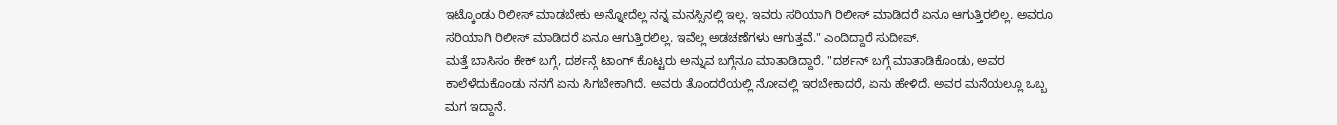ಇಟ್ಕೊಂಡು ರಿಲೀಸ್ ಮಾಡಬೇಕು ಅನ್ನೋದೆಲ್ಲ ನನ್ನ ಮನಸ್ಸಿನಲ್ಲಿ ಇಲ್ಲ. ಇವರು ಸರಿಯಾಗಿ ರಿಲೀಸ್ ಮಾಡಿದರೆ ಏನೂ ಆಗುತ್ತಿರಲಿಲ್ಲ. ಅವರೂ ಸರಿಯಾಗಿ ರಿಲೀಸ್ ಮಾಡಿದರೆ ಏನೂ ಆಗುತ್ತಿರಲಿಲ್ಲ. ಇವೆಲ್ಲ ಅಡಚಣೆಗಳು ಆಗುತ್ತವೆ." ಎಂದಿದ್ದಾರೆ ಸುದೀಪ್.
ಮತ್ತೆ ಬಾಸಿಸಂ ಕೇಕ್ ಬಗ್ಗೆ, ದರ್ಶನ್ಗೆ ಟಾಂಗ್ ಕೊಟ್ಟರು ಅನ್ನುವ ಬಗ್ಗೆನೂ ಮಾತಾಡಿದ್ದಾರೆ. "ದರ್ಶನ್ ಬಗ್ಗೆ ಮಾತಾಡಿಕೊಂಡು, ಅವರ ಕಾಲೆಳೆದುಕೊಂಡು ನನಗೆ ಏನು ಸಿಗಬೇಕಾಗಿದೆ. ಅವರು ತೊಂದರೆಯಲ್ಲಿ ನೋವಲ್ಲಿ ಇರಬೇಕಾದರೆ, ಏನು ಹೇಳಿದೆ. ಅವರ ಮನೆಯಲ್ಲೂ ಒಬ್ಬ ಮಗ ಇದ್ದಾನೆ.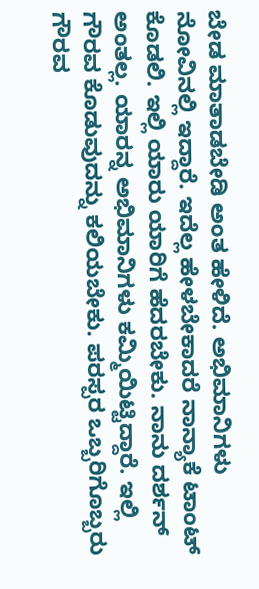ಬೇಡ ಮಾತಾಡಬೇಡಿ ಅಂತ ಹೇಳಿದೆ. ಅಭಿಮಾನಿಗಳು ನೋವಿನಲ್ಲಿ ಇದ್ದಾರೆ. ಇದೆಲ್ಲ ಹೇಳಬೇಕಾದರೆ ನಾನ್ಯಾಕೆ ಟಾಂಟ್ ಕೊಡಲಿ. ಇಲ್ಲಿ ಯಾರು ಯಾರಿಗೆ ಹೆದರಬೇಕು. ನಾನು ದರ್ಶನ್ ಅಂತಲ್ಲ. ಯಾರನ್ನ ಅಭಿಮಾನಿಗಳು ಕಮ್ಮಿಯಿಟ್ಟಿದ್ದಾರೆ. ಇಲ್ಲಿ ಗೌರವ ಕೊಡುವುದನ್ನು ಕಲಿಯಬೇಕು. ಪರಸ್ಪರ ಒಬ್ಬರಿಗೊಬ್ಬರು ಗೌರವ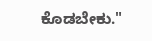ಕೊಡಬೇಕು."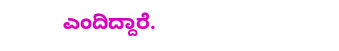ಎಂದಿದ್ದಾರೆ.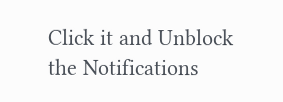Click it and Unblock the Notifications